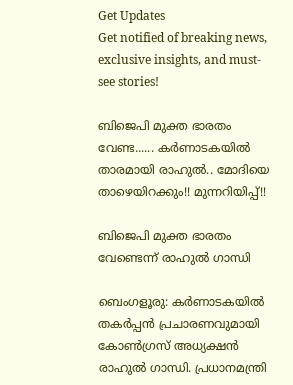Get Updates
Get notified of breaking news, exclusive insights, and must-see stories!

ബിജെപി മുക്ത ഭാരതം വേണ്ട...... കര്‍ണാടകയില്‍ താരമായി രാഹുല്‍.. മോദിയെ താഴെയിറക്കും!! മുന്നറിയിപ്പ്!!

ബിജെപി മുക്ത ഭാരതം വേണ്ടെന്ന് രാഹുല്‍ ഗാന്ധി

ബെംഗളൂരു: കര്‍ണാടകയില്‍ തകര്‍പ്പന്‍ പ്രചാരണവുമായി കോണ്‍ഗ്രസ് അധ്യക്ഷന്‍ രാഹുല്‍ ഗാന്ധി. പ്രധാനമന്ത്രി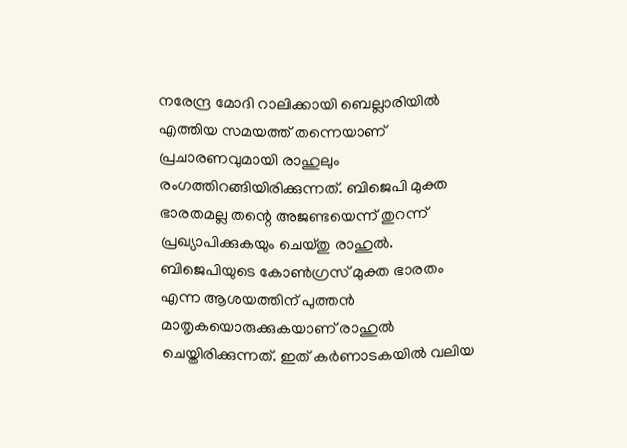നരേന്ദ്ര മോദി റാലിക്കായി ബെല്ലാരിയില്‍ എത്തിയ സമയത്ത് തന്നെയാണ് പ്രചാരണവുമായി രാഹുലും രംഗത്തിറങ്ങിയിരിക്കുന്നത്. ബിജെപി മുക്ത ഭാരതമല്ല തന്റെ അജണ്ടയെന്ന് തുറന്ന് പ്രഖ്യാപിക്കുകയും ചെയ്തു രാഹുല്‍. ബിജെപിയുടെ കോണ്‍ഗ്രസ് മുക്ത ഭാരതം എന്ന ആശയത്തിന് പുത്തന്‍ മാതൃകയൊരുക്കുകയാണ് രാഹുല്‍ ചെയ്തിരിക്കുന്നത്. ഇത് കര്‍ണാടകയില്‍ വലിയ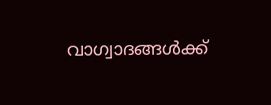വാഗ്വാദങ്ങള്‍ക്ക്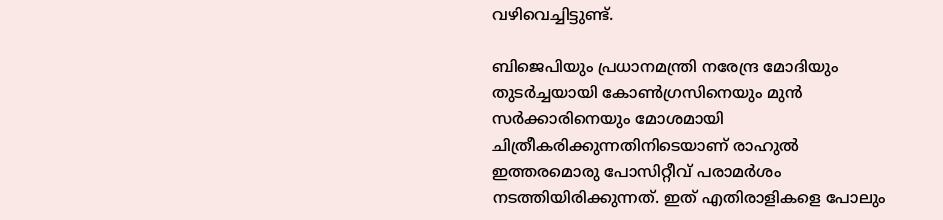വഴിവെച്ചിട്ടുണ്ട്.

ബിജെപിയും പ്രധാനമന്ത്രി നരേന്ദ്ര മോദിയും തുടര്‍ച്ചയായി കോണ്‍ഗ്രസിനെയും മുന്‍ സര്‍ക്കാരിനെയും മോശമായി ചിത്രീകരിക്കുന്നതിനിടെയാണ് രാഹുല്‍ ഇത്തരമൊരു പോസിറ്റീവ് പരാമര്‍ശം നടത്തിയിരിക്കുന്നത്. ഇത് എതിരാളികളെ പോലും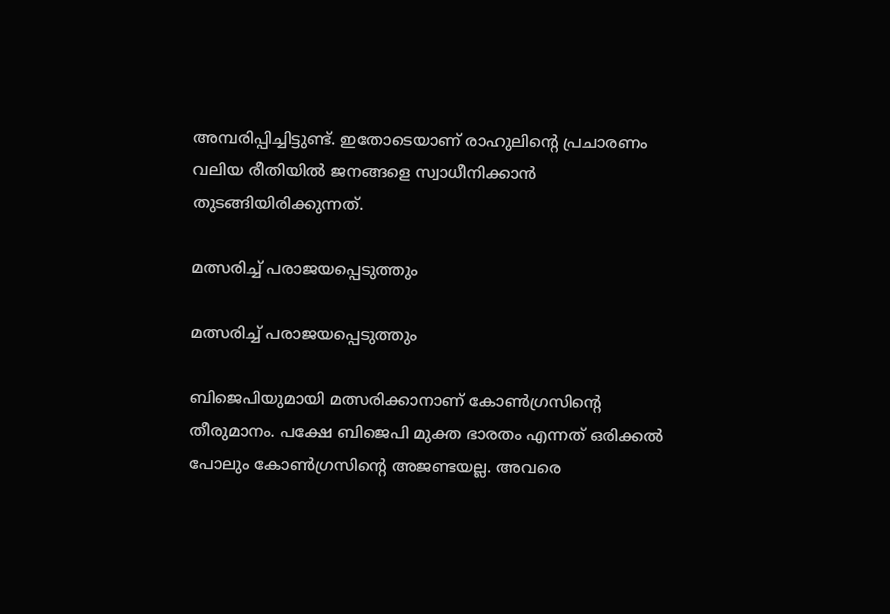അമ്പരിപ്പിച്ചിട്ടുണ്ട്. ഇതോടെയാണ് രാഹുലിന്റെ പ്രചാരണം വലിയ രീതിയില്‍ ജനങ്ങളെ സ്വാധീനിക്കാന്‍ തുടങ്ങിയിരിക്കുന്നത്.

മത്സരിച്ച് പരാജയപ്പെടുത്തും

മത്സരിച്ച് പരാജയപ്പെടുത്തും

ബിജെപിയുമായി മത്സരിക്കാനാണ് കോണ്‍ഗ്രസിന്റെ തീരുമാനം. പക്ഷേ ബിജെപി മുക്ത ഭാരതം എന്നത് ഒരിക്കല്‍ പോലും കോണ്‍ഗ്രസിന്റെ അജണ്ടയല്ല. അവരെ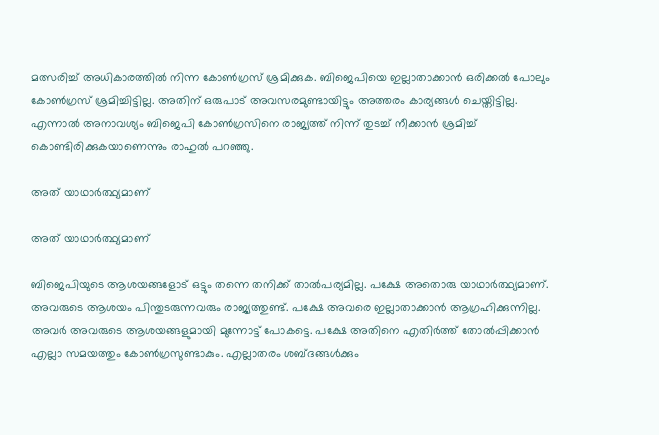മത്സരിച്ച് അധികാരത്തില്‍ നിന്ന കോണ്‍ഗ്രസ് ശ്രമിക്കുക. ബിജെപിയെ ഇല്ലാതാക്കാന്‍ ഒരിക്കല്‍ പോലും കോണ്‍ഗ്രസ് ശ്രമിച്ചിട്ടില്ല. അതിന് ഒരുപാട് അവസരമുണ്ടായിട്ടും അത്തരം കാര്യങ്ങള്‍ ചെയ്തിട്ടില്ല. എന്നാല്‍ അനാവശ്യം ബിജെപി കോണ്‍ഗ്രസിനെ രാജ്യത്ത് നിന്ന് തുടച്ച് നീക്കാന്‍ ശ്രമിച്ച് കൊണ്ടിരിക്കുകയാണെന്നും രാഹുല്‍ പറഞ്ഞു.

അത് യാഥാര്‍ത്ഥ്യമാണ്

അത് യാഥാര്‍ത്ഥ്യമാണ്

ബിജെപിയുടെ ആശയങ്ങളോട് ഒട്ടും തന്നെ തനിക്ക് താല്‍പര്യമില്ല. പക്ഷേ അതൊരു യാഥാര്‍ത്ഥ്യമാണ്. അവരുടെ ആശയം പിന്തുടരുന്നവരും രാജ്യത്തുണ്ട്. പക്ഷേ അവരെ ഇല്ലാതാക്കാന്‍ ആഗ്രഹിക്കുന്നില്ല. അവര്‍ അവരുടെ ആശയങ്ങളുമായി മുന്നോട്ട് പോകട്ടെ. പക്ഷേ അതിനെ എതിര്‍ത്ത് തോല്‍പ്പിക്കാന്‍ എല്ലാ സമയത്തും കോണ്‍ഗ്രസുണ്ടാകും. എല്ലാതരം ശബ്ദങ്ങള്‍ക്കും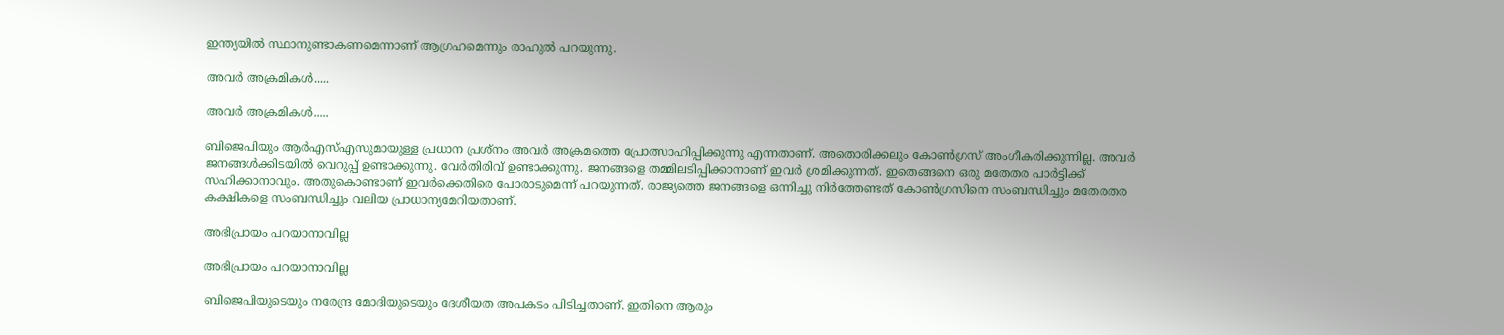ഇന്ത്യയില്‍ സ്ഥാനുണ്ടാകണമെന്നാണ് ആഗ്രഹമെന്നും രാഹുല്‍ പറയുന്നു.

അവര്‍ അക്രമികള്‍.....

അവര്‍ അക്രമികള്‍.....

ബിജെപിയും ആര്‍എസ്എസുമായുള്ള പ്രധാന പ്രശ്‌നം അവര്‍ അക്രമത്തെ പ്രോത്സാഹിപ്പിക്കുന്നു എന്നതാണ്. അതൊരിക്കലും കോണ്‍ഗ്രസ് അംഗീകരിക്കുന്നില്ല. അവര്‍ ജനങ്ങള്‍ക്കിടയില്‍ വെറുപ്പ് ഉണ്ടാക്കുന്നു. വേര്‍തിരിവ് ഉണ്ടാക്കുന്നു. ജനങ്ങളെ തമ്മിലടിപ്പിക്കാനാണ് ഇവര്‍ ശ്രമിക്കുന്നത്. ഇതെങ്ങനെ ഒരു മതേതര പാര്‍ട്ടിക്ക് സഹിക്കാനാവും. അതുകൊണ്ടാണ് ഇവര്‍ക്കെതിരെ പോരാടുമെന്ന് പറയുന്നത്. രാജ്യത്തെ ജനങ്ങളെ ഒന്നിച്ചു നിര്‍ത്തേണ്ടത് കോണ്‍ഗ്രസിനെ സംബന്ധിച്ചും മതേരതര കക്ഷികളെ സംബന്ധിച്ചും വലിയ പ്രാധാന്യമേറിയതാണ്.

അഭിപ്രായം പറയാനാവില്ല

അഭിപ്രായം പറയാനാവില്ല

ബിജെപിയുടെയും നരേന്ദ്ര മോദിയുടെയും ദേശീയത അപകടം പിടിച്ചതാണ്. ഇതിനെ ആരും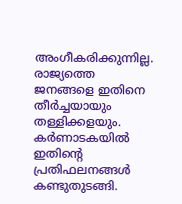അംഗീകരിക്കുന്നില്ല. രാജ്യത്തെ ജനങ്ങളെ ഇതിനെ തീര്‍ച്ചയായും തള്ളിക്കളയും. കര്‍ണാടകയില്‍ ഇതിന്റെ പ്രതിഫലനങ്ങള്‍ കണ്ടുതുടങ്ങി.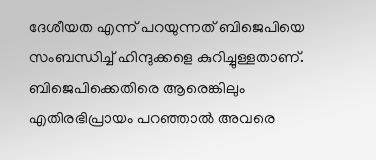ദേശീയത എന്ന് പറയുന്നത് ബിജെപിയെ സംബന്ധിച്ച് ഹിന്ദുക്കളെ കുറിച്ചുള്ളതാണ്. ബിജെപിക്കെതിരെ ആരെങ്കിലും എതിരഭിപ്രായം പറഞ്ഞാല്‍ അവരെ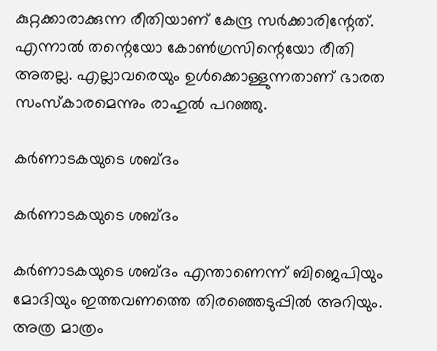കുറ്റക്കാരാക്കുന്ന രീതിയാണ് കേന്ദ്ര സര്‍ക്കാരിന്റേത്. എന്നാല്‍ തന്റെയോ കോണ്‍ഗ്രസിന്റെയോ രീതി അതല്ല. എല്ലാവരെയും ഉള്‍ക്കൊള്ളുന്നതാണ് ഭാരത സംസ്‌കാരമെന്നും രാഹുല്‍ പറഞ്ഞു.

കര്‍ണാടകയുടെ ശബ്ദം

കര്‍ണാടകയുടെ ശബ്ദം

കര്‍ണാടകയുടെ ശബ്ദം എന്താണെന്ന് ബിജെപിയും മോദിയും ഇത്തവണത്തെ തിരഞ്ഞെടുപ്പില്‍ അറിയും. അത്ര മാത്രം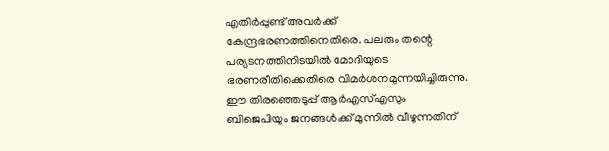എതിര്‍പ്പുണ്ട് അവര്‍ക്ക് കേന്ദ്രഭരണത്തിനെതിരെ. പലരും തന്റെ പര്യടനത്തിനിടയില്‍ മോദിയുടെ ഭരണരീതിക്കെതിരെ വിമര്‍ശനമുന്നയിച്ചിരുന്നു. ഈ തിരഞ്ഞെടുപ്പ് ആര്‍എസ്എസും ബിജെപിയും ജനങ്ങള്‍ക്ക് മുന്നില്‍ വീഴുന്നതിന്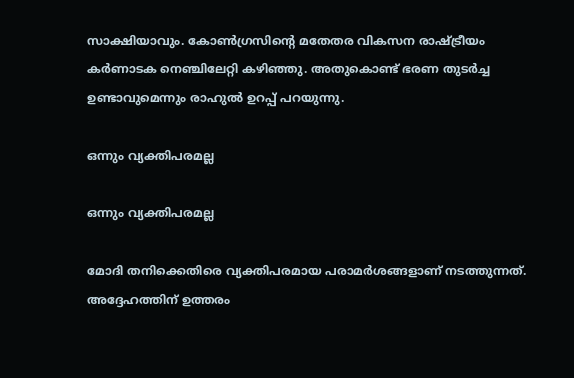സാക്ഷിയാവും. കോണ്‍ഗ്രസിന്റെ മതേതര വികസന രാഷ്ട്രീയം കര്‍ണാടക നെഞ്ചിലേറ്റി കഴിഞ്ഞു. അതുകൊണ്ട് ഭരണ തുടര്‍ച്ച ഉണ്ടാവുമെന്നും രാഹുല്‍ ഉറപ്പ് പറയുന്നു.

ഒന്നും വ്യക്തിപരമല്ല

ഒന്നും വ്യക്തിപരമല്ല

മോദി തനിക്കെതിരെ വ്യക്തിപരമായ പരാമര്‍ശങ്ങളാണ് നടത്തുന്നത്. അദ്ദേഹത്തിന് ഉത്തരം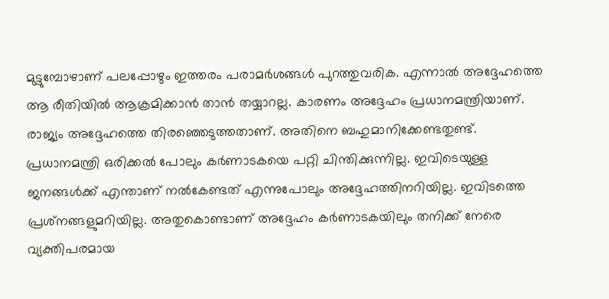മുട്ടുമ്പോഴാണ് പലപ്പോഴും ഇത്തരം പരാമര്‍ശങ്ങള്‍ പുറത്തുവരിക. എന്നാല്‍ അദ്ദേഹത്തെ ആ രീതിയില്‍ ആക്രമിക്കാന്‍ താന്‍ തയ്യാറല്ല. കാരണം അദ്ദേഹം പ്രധാനമന്ത്രിയാണ്. രാജ്യം അദ്ദേഹത്തെ തിരഞ്ഞെടുത്തതാണ്. അതിനെ ബഹുമാനിക്കേണ്ടതുണ്ട്. പ്രധാനമന്ത്രി ഒരിക്കല്‍ പോലും കര്‍ണാടകയെ പറ്റി ചിന്തിക്കുന്നില്ല. ഇവിടെയുള്ള ജനങ്ങള്‍ക്ക് എന്താണ് നല്‍കേണ്ടത് എന്നുപോലും അദ്ദേഹത്തിനറിയില്ല. ഇവിടത്തെ പ്രശ്‌നങ്ങളുമറിയില്ല. അതുകൊണ്ടാണ് അദ്ദേഹം കര്‍ണാടകയിലും തനിക്ക് നേരെ വ്യക്തിപരമായ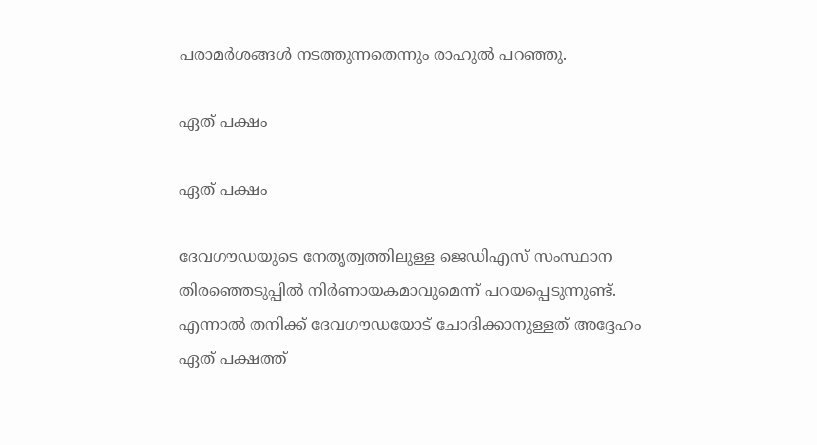പരാമര്‍ശങ്ങള്‍ നടത്തുന്നതെന്നും രാഹുല്‍ പറഞ്ഞു.

ഏത് പക്ഷം

ഏത് പക്ഷം

ദേവഗൗഡയുടെ നേതൃത്വത്തിലുള്ള ജെഡിഎസ് സംസ്ഥാന തിരഞ്ഞെടുപ്പില്‍ നിര്‍ണായകമാവുമെന്ന് പറയപ്പെടുന്നുണ്ട്. എന്നാല്‍ തനിക്ക് ദേവഗൗഡയോട് ചോദിക്കാനുള്ളത് അദ്ദേഹം ഏത് പക്ഷത്ത്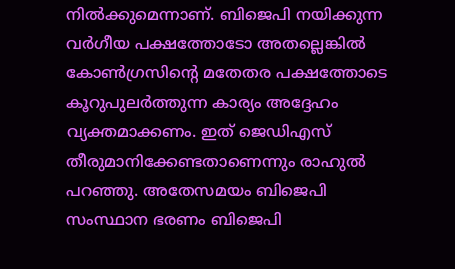നില്‍ക്കുമെന്നാണ്. ബിജെപി നയിക്കുന്ന വര്‍ഗീയ പക്ഷത്തോടോ അതല്ലെങ്കില്‍ കോണ്‍ഗ്രസിന്റെ മതേതര പക്ഷത്തോടെ കൂറുപുലര്‍ത്തുന്ന കാര്യം അദ്ദേഹം വ്യക്തമാക്കണം. ഇത് ജെഡിഎസ് തീരുമാനിക്കേണ്ടതാണെന്നും രാഹുല്‍ പറഞ്ഞു. അതേസമയം ബിജെപി സംസ്ഥാന ഭരണം ബിജെപി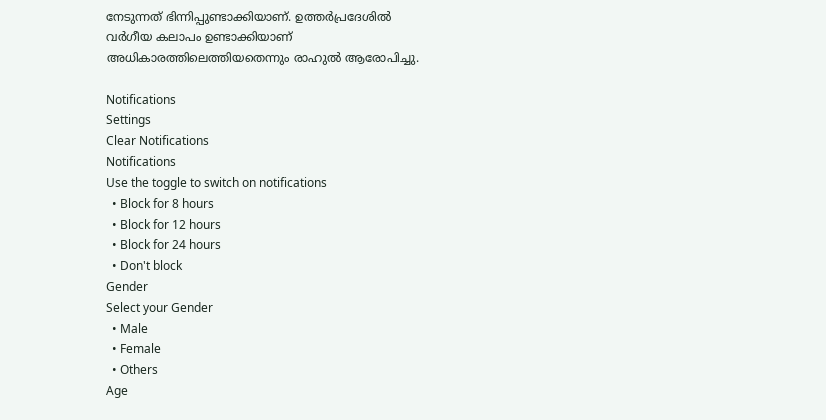നേടുന്നത് ഭിന്നിപ്പുണ്ടാക്കിയാണ്. ഉത്തര്‍പ്രദേശില്‍ വര്‍ഗീയ കലാപം ഉണ്ടാക്കിയാണ് അധികാരത്തിലെത്തിയതെന്നും രാഹുല്‍ ആരോപിച്ചു.

Notifications
Settings
Clear Notifications
Notifications
Use the toggle to switch on notifications
  • Block for 8 hours
  • Block for 12 hours
  • Block for 24 hours
  • Don't block
Gender
Select your Gender
  • Male
  • Female
  • Others
Age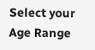Select your Age Range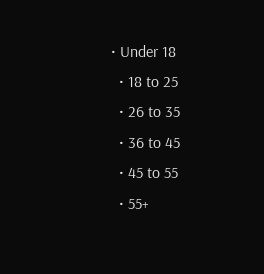• Under 18
  • 18 to 25
  • 26 to 35
  • 36 to 45
  • 45 to 55
  • 55+